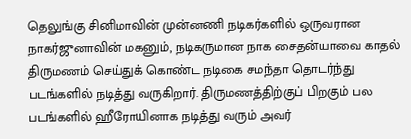தெலுங்கு சினிமாவின் முன்னணி நடிகர்களில் ஒருவரான நாகர்ஜுனாவின் மகனும், நடிகருமான நாக சைதன்யாவை காதல் திருமணம் செய்துக் கொண்ட நடிகை சமந்தா தொடர்ந்து படங்களில் நடித்து வருகிறார். திருமணத்திற்குப் பிறகும் பல படங்களில் ஹீரோயினாக நடித்து வரும் அவர்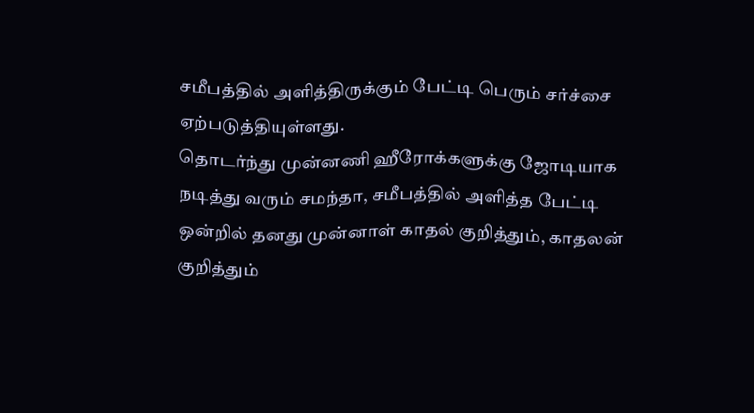சமீபத்தில் அளித்திருக்கும் பேட்டி பெரும் சர்ச்சை ஏற்படுத்தியுள்ளது.
தொடர்ந்து முன்னணி ஹீரோக்களுக்கு ஜோடியாக நடித்து வரும் சமந்தா, சமீபத்தில் அளித்த பேட்டி ஒன்றில் தனது முன்னாள் காதல் குறித்தும், காதலன் குறித்தும்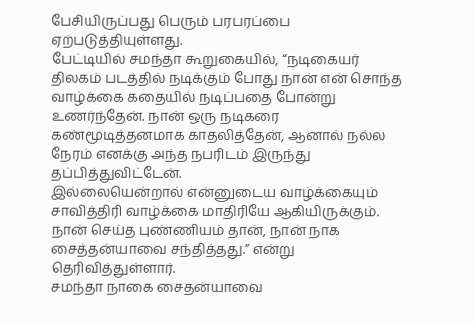பேசியிருப்பது பெரும் பரபரப்பை ஏற்படுத்தியுள்ளது.
பேட்டியில் சமந்தா கூறுகையில், “நடிகையர் திலகம் படத்தில் நடிக்கும் போது நான் என் சொந்த வாழ்க்கை கதையில் நடிப்பதை போன்று உணர்ந்தேன். நான் ஒரு நடிகரை கண்மூடித்தனமாக காதலித்தேன், ஆனால் நல்ல நேரம் எனக்கு அந்த நபரிடம் இருந்து தப்பித்துவிட்டேன்.
இல்லையென்றால் என்னுடைய வாழ்க்கையும் சாவித்திரி வாழ்க்கை மாதிரியே ஆகியிருக்கும். நான் செய்த புண்ணியம் தான், நான் நாக சைத்தன்யாவை சந்தித்தது.” என்று தெரிவித்துள்ளார்.
சமந்தா நாகை சைதன்யாவை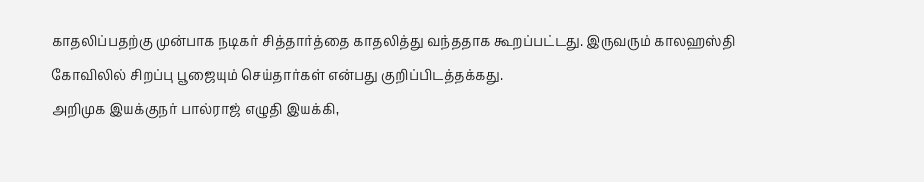காதலிப்பதற்கு முன்பாக நடிகர் சித்தார்த்தை காதலித்து வந்ததாக கூறப்பட்டது. இருவரும் காலஹஸ்தி கோவிலில் சிறப்பு பூஜையும் செய்தார்கள் என்பது குறிப்பிடத்தக்கது.
அறிமுக இயக்குநர் பால்ராஜ் எழுதி இயக்கி,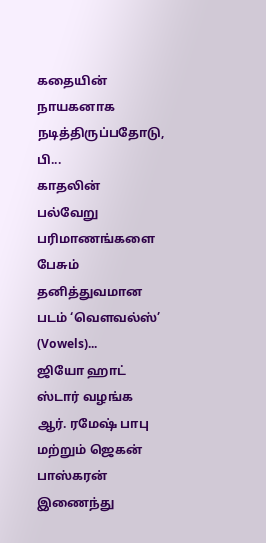கதையின் நாயகனாக நடித்திருப்பதோடு, பி...
காதலின் பல்வேறு பரிமாணங்களை பேசும் தனித்துவமான படம் ‘வெளவல்ஸ்’ (Vowels)...
ஜியோ ஹாட் ஸ்டார் வழங்க ஆர். ரமேஷ் பாபு மற்றும் ஜெகன் பாஸ்கரன் இணைந்து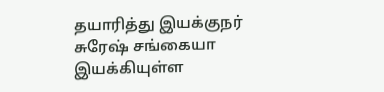தயாரித்து இயக்குநர் சுரேஷ் சங்கையா இயக்கியுள்ள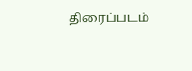திரைப்படம்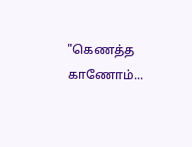"கெணத்த காணோம்...